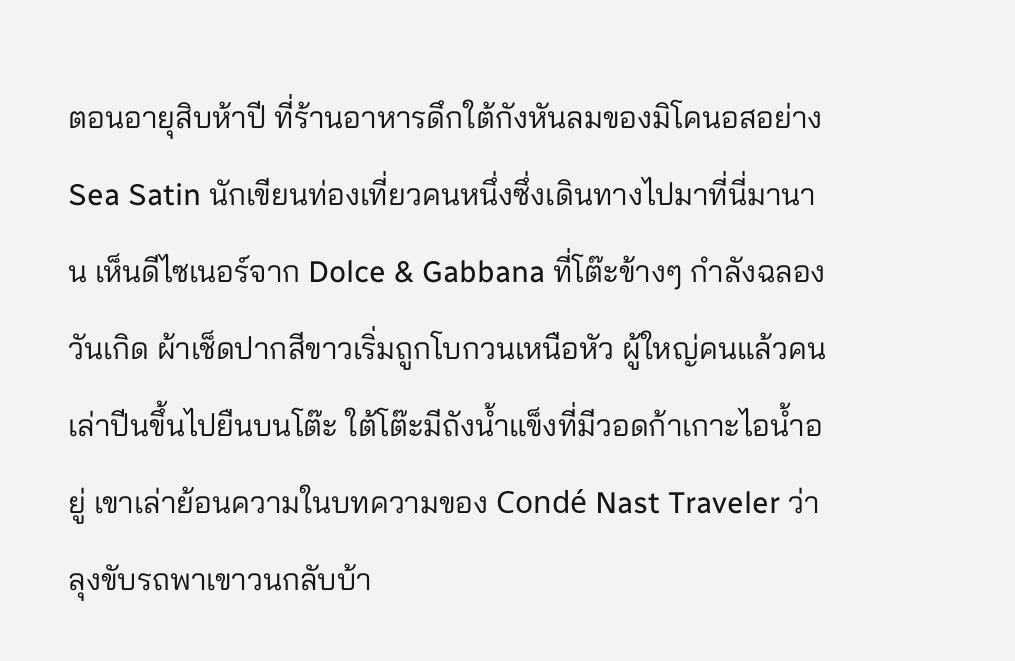ตอนอายุสิบห้าปี ที่ร้านอาหารดึกใต้กังหันลมของมิโคนอสอย่าง Sea Satin นักเขียนท่องเที่ยวคนหนึ่งซึ่งเดินทางไปมาที่นี่มานาน เห็นดีไซเนอร์จาก Dolce & Gabbana ที่โต๊ะข้างๆ กำลังฉลองวันเกิด ผ้าเช็ดปากสีขาวเริ่มถูกโบกวนเหนือหัว ผู้ใหญ่คนแล้วคนเล่าปีนขึ้นไปยืนบนโต๊ะ ใต้โต๊ะมีถังน้ำแข็งที่มีวอดก้าเกาะไอน้ำอยู่ เขาเล่าย้อนความในบทความของ Condé Nast Traveler ว่าลุงขับรถพาเขาวนกลับบ้า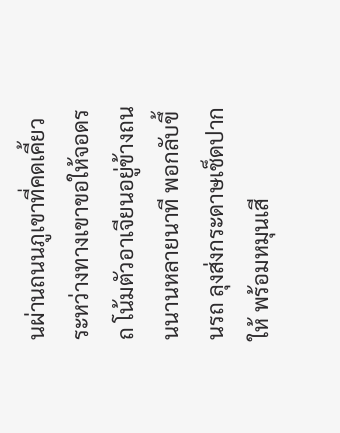นผ่านถนนภูเขาที่คดเคี้ยว ระหว่างทางเขาขอให้จอดรถ โน้มตัวอาเจียนอยู่ข้างถนนนานหลายนาที พอกลับขึ้นรถ ลุงส่งกระดาษเช็ดปากให้ พร้อมหมุนเสี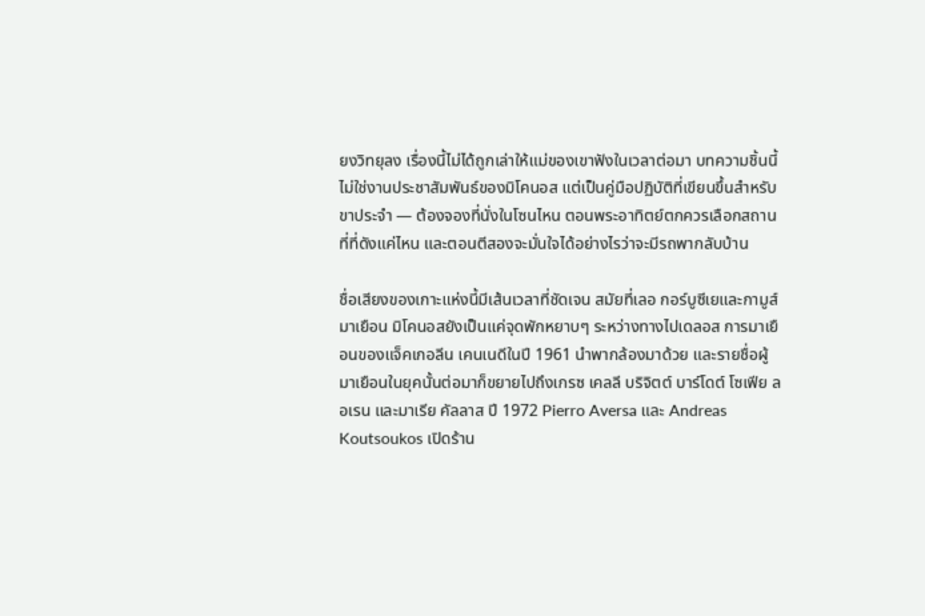ยงวิทยุลง เรื่องนี้ไม่ได้ถูกเล่าให้แม่ของเขาฟังในเวลาต่อมา บทความชิ้นนี้ไม่ใช่งานประชาสัมพันธ์ของมิโคนอส แต่เป็นคู่มือปฏิบัติที่เขียนขึ้นสำหรับขาประจำ — ต้องจองที่นั่งในโซนไหน ตอนพระอาทิตย์ตกควรเลือกสถานที่ที่ดังแค่ไหน และตอนตีสองจะมั่นใจได้อย่างไรว่าจะมีรถพากลับบ้าน

ชื่อเสียงของเกาะแห่งนี้มีเส้นเวลาที่ชัดเจน สมัยที่เลอ กอร์บูซีเยและกามูส์มาเยือน มิโคนอสยังเป็นแค่จุดพักหยาบๆ ระหว่างทางไปเดลอส การมาเยือนของแจ็คเกอลีน เคนเนดีในปี 1961 นำพากล้องมาด้วย และรายชื่อผู้มาเยือนในยุคนั้นต่อมาก็ขยายไปถึงเกรซ เคลลี บริจิตต์ บาร์โดต์ โซเฟีย ลอเรน และมาเรีย คัลลาส ปี 1972 Pierro Aversa และ Andreas Koutsoukos เปิดร้าน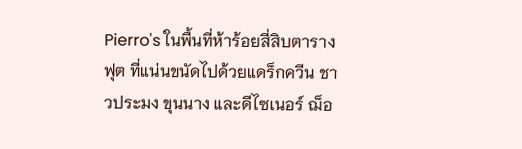Pierro's ในพื้นที่ห้าร้อยสี่สิบตารางฟุต ที่แน่นขนัดไปด้วยแดร็กควีน ชาวประมง ขุนนาง และดีไซเนอร์ ฌ็อ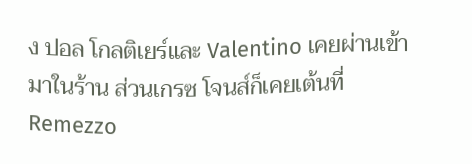ง ปอล โกลติเยร์และ Valentino เคยผ่านเข้ามาในร้าน ส่วนเกรซ โจนส์ก็เคยเต้นที่ Remezzo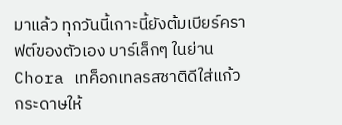มาแล้ว ทุกวันนี้เกาะนี้ยังต้มเบียร์คราฟต์ของตัวเอง บาร์เล็กๆ ในย่าน Chora เทค็อกเทลรสชาติดีใส่แก้วกระดาษให้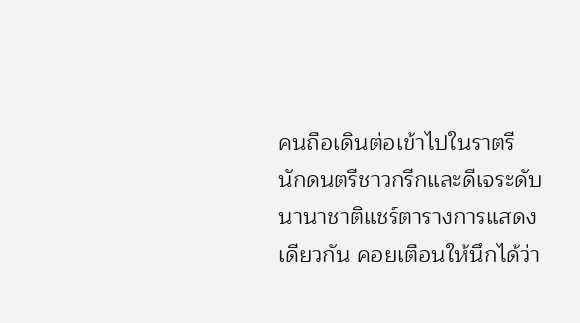คนถือเดินต่อเข้าไปในราตรี นักดนตรีชาวกรีกและดีเจระดับนานาชาติแชร์ตารางการแสดงเดียวกัน คอยเตือนให้นึกได้ว่า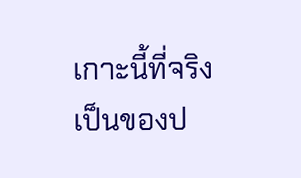เกาะนี้ที่จริงเป็นของป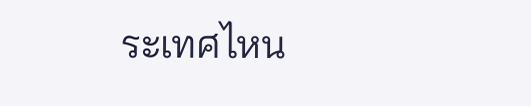ระเทศไหน